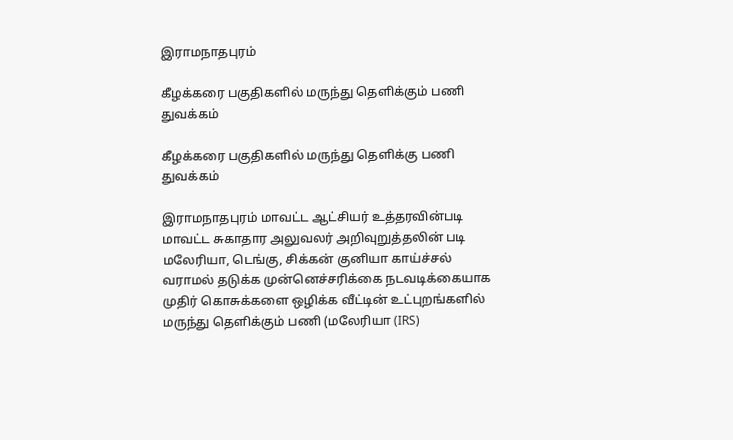இராமநாதபுரம்

கீழக்கரை பகுதிகளில் மருந்து தெளிக்கும் பணி துவக்கம்

கீழக்கரை பகுதிகளில் மருந்து தெளிக்கு பணி துவக்கம்

இராமநாதபுரம் மாவட்ட ஆட்சியர் உத்தரவின்படி மாவட்ட சுகாதார அலுவலர் அறிவுறுத்தலின் படி மலேரியா, டெங்கு, சிக்கன் குனியா காய்ச்சல் வராமல் தடுக்க முன்னெச்சரிக்கை நடவடிக்கையாக முதிர் கொசுக்களை ஒழிக்க வீட்டின் உட்புறங்களில் மருந்து தெளிக்கும் பணி (மலேரியா (IRS)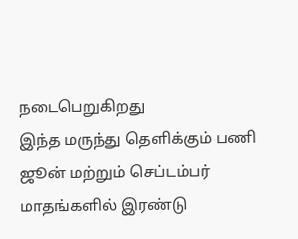நடைபெறுகிறது
இந்த மருந்து தெளிக்கும் பணி ஜூன் மற்றும் செப்டம்பர் மாதங்களில் இரண்டு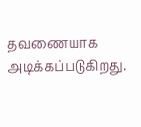தவணையாக அடிக்கப்படுகிறது.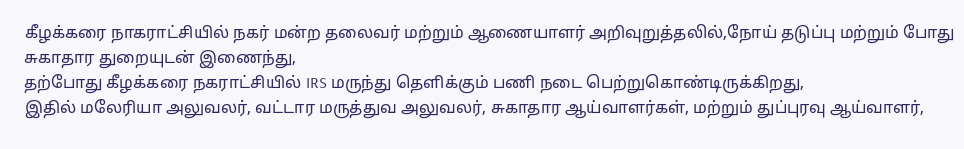கீழக்கரை நாகராட்சியில் நகர் மன்ற தலைவர் மற்றும் ஆணையாளர் அறிவுறுத்தலில்,நோய் தடுப்பு மற்றும் போது சுகாதார துறையுடன் இணைந்து,
தற்போது கீழக்கரை நகராட்சியில் IRS மருந்து தெளிக்கும் பணி நடை பெற்றுகொண்டிருக்கிறது,
இதில் மலேரியா அலுவலர், வட்டார மருத்துவ அலுவலர், சுகாதார ஆய்வாளர்கள், மற்றும் துப்புரவு ஆய்வாளர்,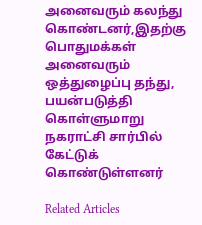அனைவரும் கலந்து கொண்டனர்,இதற்கு பொதுமக்கள் அனைவரும் ஒத்துழைப்பு தந்து, பயன்படுத்தி கொள்ளுமாறு நகராட்சி சார்பில் கேட்டுக் கொண்டுள்ளனர் ‌

Related Articles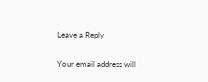Leave a Reply

Your email address will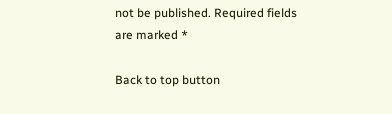not be published. Required fields are marked *

Back to top button